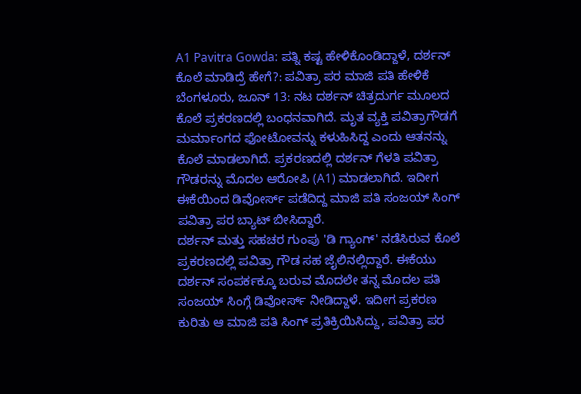A1 Pavitra Gowda: ಪತ್ನಿ ಕಷ್ಟ ಹೇಳಿಕೊಂಡಿದ್ದಾಳೆ, ದರ್ಶನ್ ಕೊಲೆ ಮಾಡಿದ್ರೆ ಹೇಗೆ?: ಪವಿತ್ರಾ ಪರ ಮಾಜಿ ಪತಿ ಹೇಳಿಕೆ
ಬೆಂಗಳೂರು, ಜೂನ್ 13: ನಟ ದರ್ಶನ್ ಚಿತ್ರದುರ್ಗ ಮೂಲದ ಕೊಲೆ ಪ್ರಕರಣದಲ್ಲಿ ಬಂಧನವಾಗಿದೆ. ಮೃತ ವ್ಯಕ್ತಿ ಪವಿತ್ರಾಗೌಡಗೆ ಮರ್ಮಾಂಗದ ಫೋಟೋವನ್ನು ಕಳುಹಿಸಿದ್ದ ಎಂದು ಆತನನ್ನು ಕೊಲೆ ಮಾಡಲಾಗಿದೆ. ಪ್ರಕರಣದಲ್ಲಿ ದರ್ಶನ್ ಗೆಳತಿ ಪವಿತ್ರಾ ಗೌಡರನ್ನು ಮೊದಲ ಆರೋಪಿ (A1) ಮಾಡಲಾಗಿದೆ. ಇದೀಗ ಈಕೆಯಿಂದ ಡಿವೋರ್ಸ್ ಪಡೆದಿದ್ದ ಮಾಜಿ ಪತಿ ಸಂಜಯ್ ಸಿಂಗ್ ಪವಿತ್ರಾ ಪರ ಬ್ಯಾಟ್ ಬೀಸಿದ್ದಾರೆ.
ದರ್ಶನ್ ಮತ್ತು ಸಹಚರ ಗುಂಪು 'ಡಿ ಗ್ಯಾಂಗ್' ನಡೆಸಿರುವ ಕೊಲೆ ಪ್ರಕರಣದಲ್ಲಿ ಪವಿತ್ರಾ ಗೌಡ ಸಹ ಜೈಲಿನಲ್ಲಿದ್ದಾರೆ. ಈಕೆಯು ದರ್ಶನ್ ಸಂಪರ್ಕಕ್ಕೂ ಬರುವ ಮೊದಲೇ ತನ್ನ ಮೊದಲ ಪತಿ ಸಂಜಯ್ ಸಿಂಗ್ಗೆ ಡಿವೋರ್ಸ್ ನೀಡಿದ್ದಾಳೆ. ಇದೀಗ ಪ್ರಕರಣ ಕುರಿತು ಆ ಮಾಜಿ ಪತಿ ಸಿಂಗ್ ಪ್ರತಿಕ್ರಿಯಿಸಿದ್ದು, ಪವಿತ್ರಾ ಪರ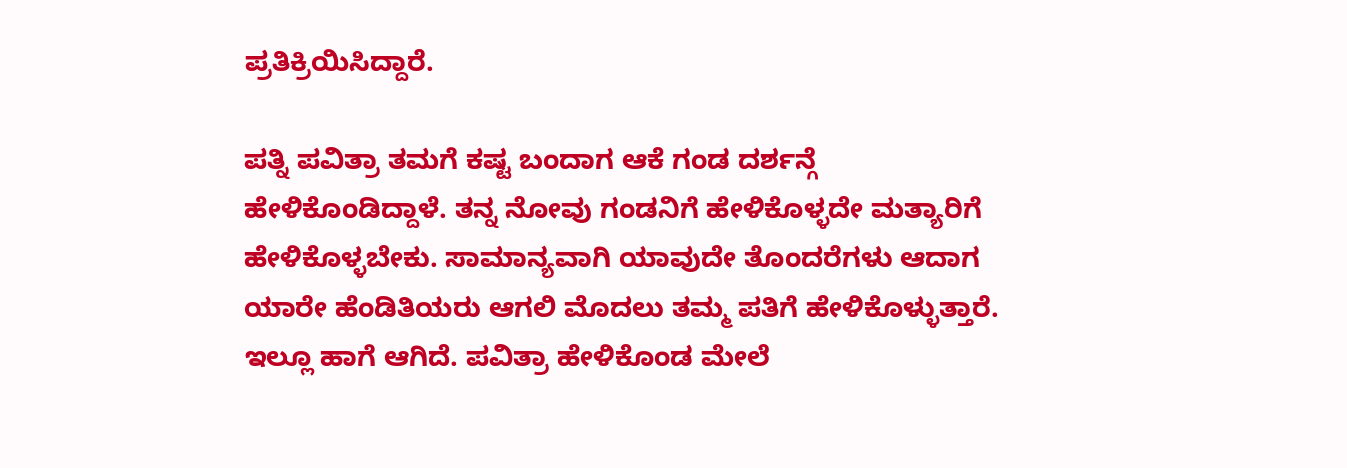ಪ್ರತಿಕ್ರಿಯಿಸಿದ್ದಾರೆ.

ಪತ್ನಿ ಪವಿತ್ರಾ ತಮಗೆ ಕಷ್ಟ ಬಂದಾಗ ಆಕೆ ಗಂಡ ದರ್ಶನ್ಗೆ ಹೇಳಿಕೊಂಡಿದ್ದಾಳೆ. ತನ್ನ ನೋವು ಗಂಡನಿಗೆ ಹೇಳಿಕೊಳ್ಳದೇ ಮತ್ಯಾರಿಗೆ ಹೇಳಿಕೊಳ್ಳಬೇಕು. ಸಾಮಾನ್ಯವಾಗಿ ಯಾವುದೇ ತೊಂದರೆಗಳು ಆದಾಗ ಯಾರೇ ಹೆಂಡಿತಿಯರು ಆಗಲಿ ಮೊದಲು ತಮ್ಮ ಪತಿಗೆ ಹೇಳಿಕೊಳ್ಳುತ್ತಾರೆ. ಇಲ್ಲೂ ಹಾಗೆ ಆಗಿದೆ. ಪವಿತ್ರಾ ಹೇಳಿಕೊಂಡ ಮೇಲೆ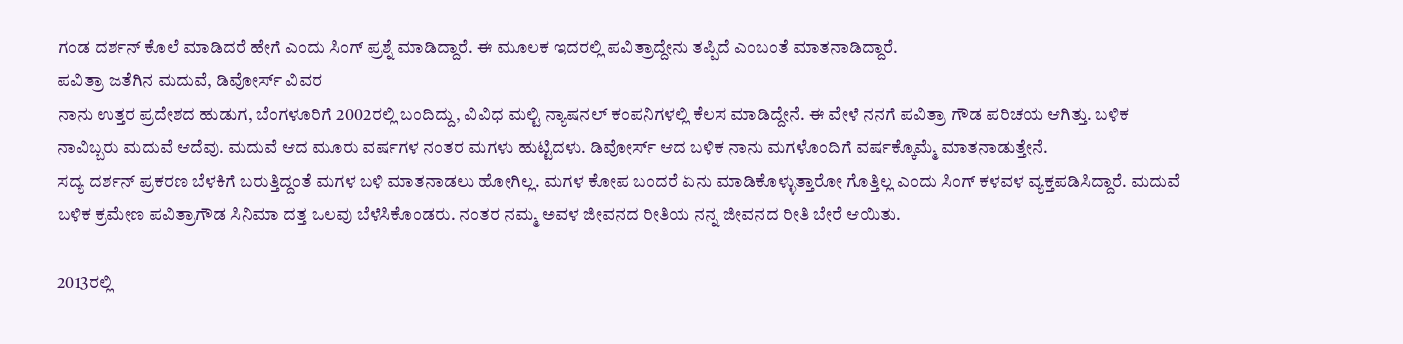ಗಂಡ ದರ್ಶನ್ ಕೊಲೆ ಮಾಡಿದರೆ ಹೇಗೆ ಎಂದು ಸಿಂಗ್ ಪ್ರಶ್ನೆ ಮಾಡಿದ್ದಾರೆ. ಈ ಮೂಲಕ ಇದರಲ್ಲಿ ಪವಿತ್ರಾದ್ದೇನು ತಪ್ಪಿದೆ ಎಂಬಂತೆ ಮಾತನಾಡಿದ್ದಾರೆ.
ಪವಿತ್ರಾ ಜತೆಗಿನ ಮದುವೆ, ಡಿವೋರ್ಸ್ ವಿವರ
ನಾನು ಉತ್ತರ ಪ್ರದೇಶದ ಹುಡುಗ, ಬೆಂಗಳೂರಿಗೆ 2002ರಲ್ಲಿ ಬಂದಿದ್ದು, ವಿವಿಧ ಮಲ್ಟಿ ನ್ಯಾಷನಲ್ ಕಂಪನಿಗಳಲ್ಲಿ ಕೆಲಸ ಮಾಡಿದ್ದೇನೆ. ಈ ವೇಳೆ ನನಗೆ ಪವಿತ್ರಾ ಗೌಡ ಪರಿಚಯ ಆಗಿತ್ತು. ಬಳಿಕ ನಾವಿಬ್ಬರು ಮದುವೆ ಆದೆವು. ಮದುವೆ ಆದ ಮೂರು ವರ್ಷಗಳ ನಂತರ ಮಗಳು ಹುಟ್ಟಿದಳು. ಡಿವೋರ್ಸ್ ಆದ ಬಳಿಕ ನಾನು ಮಗಳೊಂದಿಗೆ ವರ್ಷಕ್ಕೊಮ್ಮೆ ಮಾತನಾಡುತ್ತೇನೆ.
ಸದ್ಯ ದರ್ಶನ್ ಪ್ರಕರಣ ಬೆಳಕಿಗೆ ಬರುತ್ತಿದ್ದಂತೆ ಮಗಳ ಬಳಿ ಮಾತನಾಡಲು ಹೋಗಿಲ್ಲ. ಮಗಳ ಕೋಪ ಬಂದರೆ ಏನು ಮಾಡಿಕೊಳ್ಳುತ್ತಾರೋ ಗೊತ್ತಿಲ್ಲ ಎಂದು ಸಿಂಗ್ ಕಳವಳ ವ್ಯಕ್ತಪಡಿಸಿದ್ದಾರೆ. ಮದುವೆ ಬಳಿಕ ಕ್ರಮೇಣ ಪವಿತ್ರಾಗೌಡ ಸಿನಿಮಾ ದತ್ತ ಒಲವು ಬೆಳೆಸಿಕೊಂಡರು. ನಂತರ ನಮ್ಮ ಅವಳ ಜೀವನದ ರೀತಿಯ ನನ್ನ ಜೀವನದ ರೀತಿ ಬೇರೆ ಆಯಿತು.

2013ರಲ್ಲಿ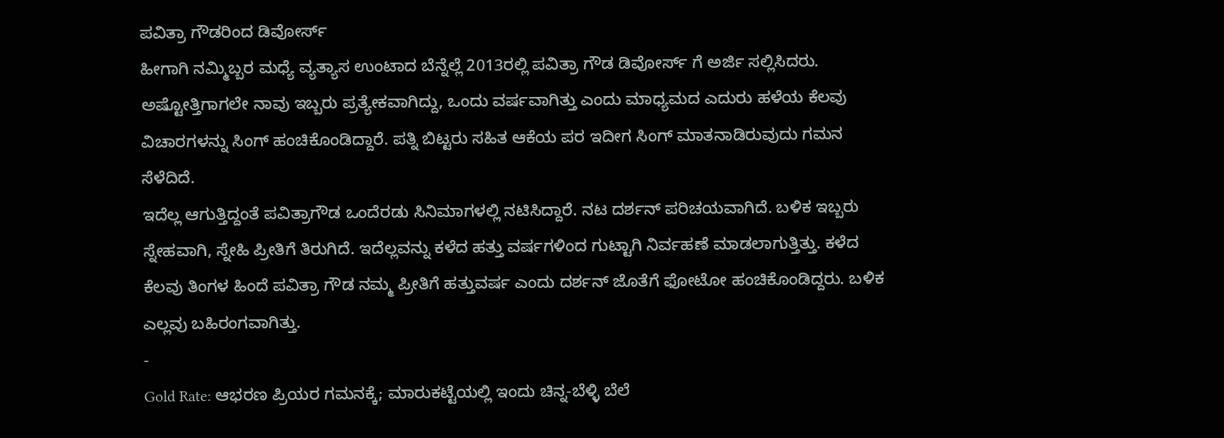ಪವಿತ್ರಾ ಗೌಡರಿಂದ ಡಿವೋರ್ಸ್
ಹೀಗಾಗಿ ನಮ್ಮಿಬ್ಬರ ಮಧ್ಯೆ ವ್ಯತ್ಯಾಸ ಉಂಟಾದ ಬೆನ್ನೆಲ್ಲೆ 2013ರಲ್ಲಿ ಪವಿತ್ರಾ ಗೌಡ ಡಿವೋರ್ಸ್ ಗೆ ಅರ್ಜಿ ಸಲ್ಲಿಸಿದರು. ಅಷ್ಟೋತ್ತಿಗಾಗಲೇ ನಾವು ಇಬ್ಬರು ಪ್ರತ್ಯೇಕವಾಗಿದ್ದು, ಒಂದು ವರ್ಷವಾಗಿತ್ತು ಎಂದು ಮಾಧ್ಯಮದ ಎದುರು ಹಳೆಯ ಕೆಲವು ವಿಚಾರಗಳನ್ನು ಸಿಂಗ್ ಹಂಚಿಕೊಂಡಿದ್ದಾರೆ. ಪತ್ನಿ ಬಿಟ್ಟರು ಸಹಿತ ಆಕೆಯ ಪರ ಇದೀಗ ಸಿಂಗ್ ಮಾತನಾಡಿರುವುದು ಗಮನ ಸೆಳೆದಿದೆ.
ಇದೆಲ್ಲ ಆಗುತ್ತಿದ್ದಂತೆ ಪವಿತ್ರಾಗೌಡ ಒಂದೆರಡು ಸಿನಿಮಾಗಳಲ್ಲಿ ನಟಿಸಿದ್ದಾರೆ. ನಟ ದರ್ಶನ್ ಪರಿಚಯವಾಗಿದೆ. ಬಳಿಕ ಇಬ್ಬರು ಸ್ನೇಹವಾಗಿ, ಸ್ನೇಹಿ ಪ್ರೀತಿಗೆ ತಿರುಗಿದೆ. ಇದೆಲ್ಲವನ್ನು ಕಳೆದ ಹತ್ತು ವರ್ಷಗಳಿಂದ ಗುಟ್ಟಾಗಿ ನಿರ್ವಹಣೆ ಮಾಡಲಾಗುತ್ತಿತ್ತು. ಕಳೆದ ಕೆಲವು ತಿಂಗಳ ಹಿಂದೆ ಪವಿತ್ರಾ ಗೌಡ ನಮ್ಮ ಪ್ರೀತಿಗೆ ಹತ್ತುವರ್ಷ ಎಂದು ದರ್ಶನ್ ಜೊತೆಗೆ ಫೋಟೋ ಹಂಚಿಕೊಂಡಿದ್ದರು. ಬಳಿಕ ಎಲ್ಲವು ಬಹಿರಂಗವಾಗಿತ್ತು.
-
Gold Rate: ಆಭರಣ ಪ್ರಿಯರ ಗಮನಕ್ಕೆ; ಮಾರುಕಟ್ಟೆಯಲ್ಲಿ ಇಂದು ಚಿನ್ನ-ಬೆಳ್ಳಿ ಬೆಲೆ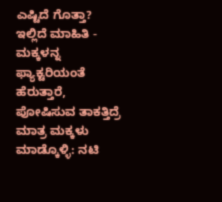ಎಷ್ಟಿದೆ ಗೊತ್ತಾ? ಇಲ್ಲಿದೆ ಮಾಹಿತಿ -
ಮಕ್ಕಳನ್ನ ಫ್ಯಾಕ್ಟರಿಯಂತೆ ಹೆರುತ್ತಾರೆ, ಪೋಷಿಸುವ ತಾಕತ್ತಿದ್ರೆ ಮಾತ್ರ ಮಕ್ಕಳು ಮಾಡ್ಕೊಳ್ಳಿ: ನಟಿ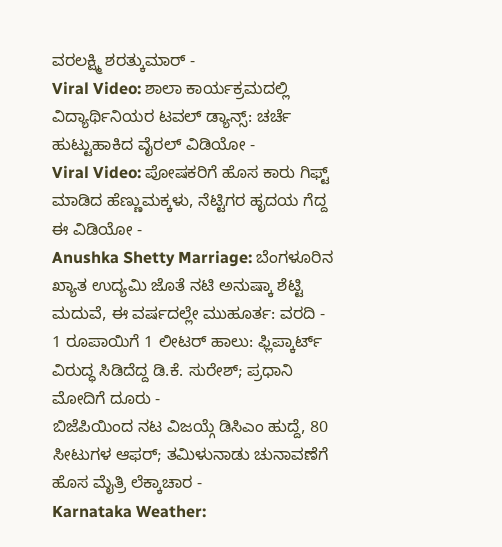ವರಲಕ್ಷ್ಮಿ ಶರತ್ಕುಮಾರ್ -
Viral Video: ಶಾಲಾ ಕಾರ್ಯಕ್ರಮದಲ್ಲಿ ವಿದ್ಯಾರ್ಥಿನಿಯರ ಟವಲ್ ಡ್ಯಾನ್ಸ್: ಚರ್ಚೆ ಹುಟ್ಟುಹಾಕಿದ ವೈರಲ್ ವಿಡಿಯೋ -
Viral Video: ಪೋಷಕರಿಗೆ ಹೊಸ ಕಾರು ಗಿಫ್ಟ್ ಮಾಡಿದ ಹೆಣ್ಣುಮಕ್ಕಳು, ನೆಟ್ಟಿಗರ ಹೃದಯ ಗೆದ್ದ ಈ ವಿಡಿಯೋ -
Anushka Shetty Marriage: ಬೆಂಗಳೂರಿನ ಖ್ಯಾತ ಉದ್ಯಮಿ ಜೊತೆ ನಟಿ ಅನುಷ್ಕಾ ಶೆಟ್ಟಿ ಮದುವೆ, ಈ ವರ್ಷದಲ್ಲೇ ಮುಹೂರ್ತ: ವರದಿ -
1 ರೂಪಾಯಿಗೆ 1 ಲೀಟರ್ ಹಾಲು: ಫ್ಲಿಪ್ಕಾರ್ಟ್ ವಿರುದ್ಧ ಸಿಡಿದೆದ್ದ ಡಿ.ಕೆ. ಸುರೇಶ್; ಪ್ರಧಾನಿ ಮೋದಿಗೆ ದೂರು -
ಬಿಜೆಪಿಯಿಂದ ನಟ ವಿಜಯ್ಗೆ ಡಿಸಿಎಂ ಹುದ್ದೆ, 80 ಸೀಟುಗಳ ಆಫರ್; ತಮಿಳುನಾಡು ಚುನಾವಣೆಗೆ ಹೊಸ ಮೈತ್ರಿ ಲೆಕ್ಕಾಚಾರ -
Karnataka Weather: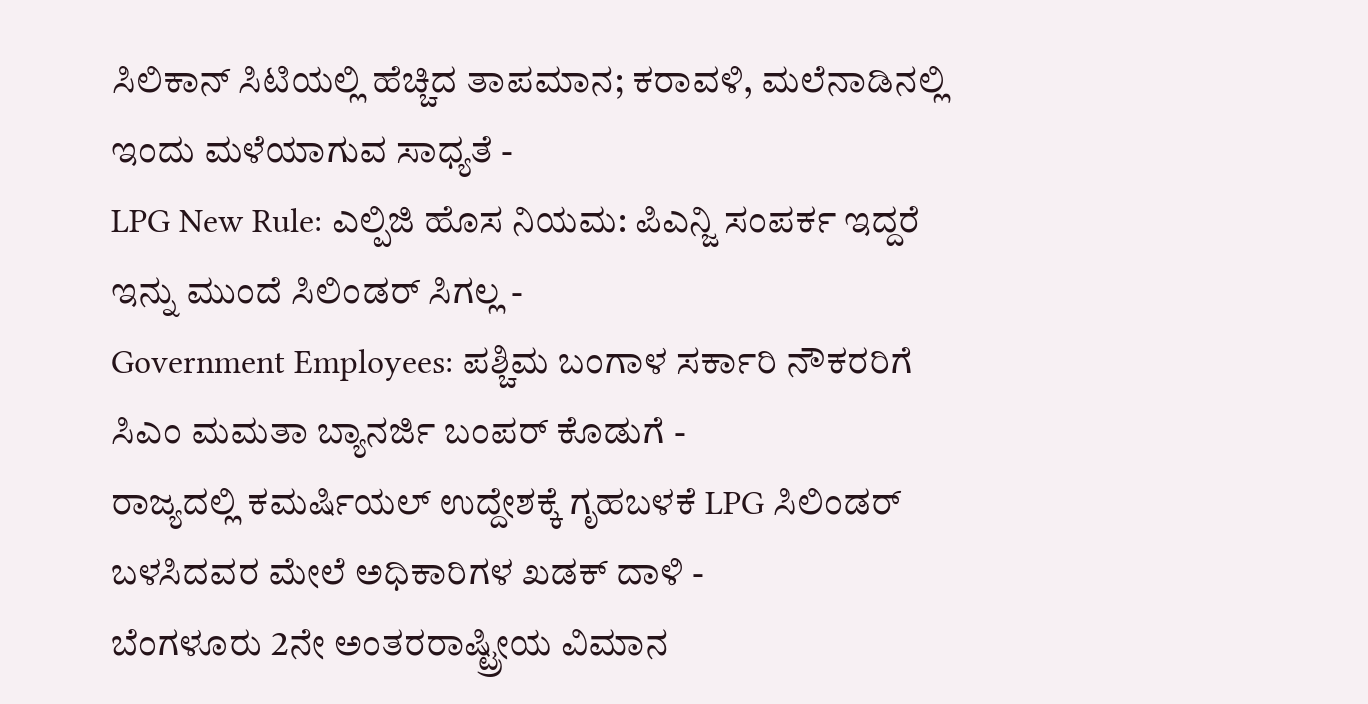ಸಿಲಿಕಾನ್ ಸಿಟಿಯಲ್ಲಿ ಹೆಚ್ಚಿದ ತಾಪಮಾನ; ಕರಾವಳಿ, ಮಲೆನಾಡಿನಲ್ಲಿ ಇಂದು ಮಳೆಯಾಗುವ ಸಾಧ್ಯತೆ -
LPG New Rule: ಎಲ್ಪಿಜಿ ಹೊಸ ನಿಯಮ: ಪಿಎನ್ಜಿ ಸಂಪರ್ಕ ಇದ್ದರೆ ಇನ್ನು ಮುಂದೆ ಸಿಲಿಂಡರ್ ಸಿಗಲ್ಲ -
Government Employees: ಪಶ್ಚಿಮ ಬಂಗಾಳ ಸರ್ಕಾರಿ ನೌಕರರಿಗೆ ಸಿಎಂ ಮಮತಾ ಬ್ಯಾನರ್ಜಿ ಬಂಪರ್ ಕೊಡುಗೆ -
ರಾಜ್ಯದಲ್ಲಿ ಕಮರ್ಷಿಯಲ್ ಉದ್ದೇಶಕ್ಕೆ ಗೃಹಬಳಕೆ LPG ಸಿಲಿಂಡರ್ ಬಳಸಿದವರ ಮೇಲೆ ಅಧಿಕಾರಿಗಳ ಖಡಕ್ ದಾಳಿ -
ಬೆಂಗಳೂರು 2ನೇ ಅಂತರರಾಷ್ಟ್ರೀಯ ವಿಮಾನ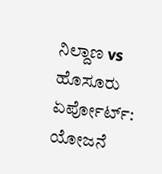ನಿಲ್ದಾಣ vs ಹೊಸೂರು ಏರ್ಪೋರ್ಟ್: ಯೋಜನೆ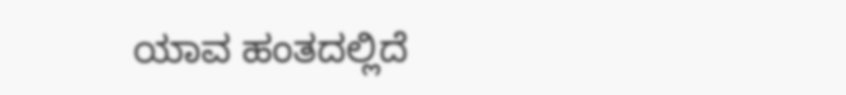ಯಾವ ಹಂತದಲ್ಲಿದೆ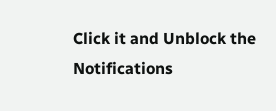Click it and Unblock the Notifications